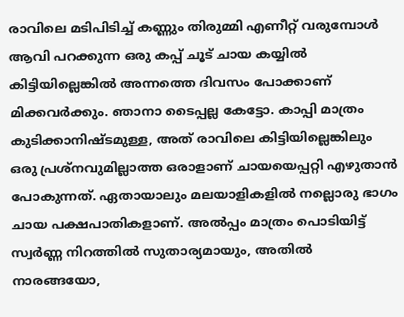രാവിലെ മടിപിടിച്ച് കണ്ണും തിരുമ്മി എണീറ്റ് വരുമ്പോൾ ആവി പറക്കുന്ന ഒരു കപ്പ് ചൂട് ചായ കയ്യിൽ കിട്ടിയില്ലെങ്കിൽ അന്നത്തെ ദിവസം പോക്കാണ് മിക്കവർക്കും. ഞാനാ ടൈപ്പല്ല കേട്ടോ. കാപ്പി മാത്രം കുടിക്കാനിഷ്ടമുള്ള, അത് രാവിലെ കിട്ടിയില്ലെങ്കിലും ഒരു പ്രശ്നവുമില്ലാത്ത ഒരാളാണ് ചായയെപ്പറ്റി എഴുതാൻ പോകുന്നത്. ഏതായാലും മലയാളികളിൽ നല്ലൊരു ഭാഗം ചായ പക്ഷപാതികളാണ്. അൽപ്പം മാത്രം പൊടിയിട്ട് സ്വർണ്ണ നിറത്തിൽ സുതാര്യമായും, അതിൽ നാരങ്ങയോ,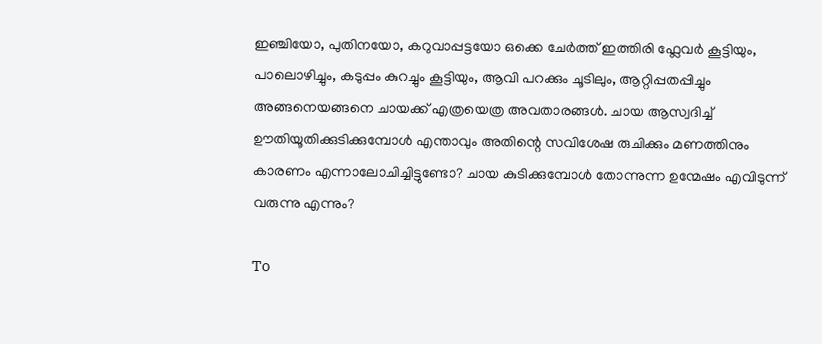ഇഞ്ചിയോ, പുതിനയോ, കറുവാപ്പട്ടയോ ഒക്കെ ചേർത്ത് ഇത്തിരി ഫ്ലേവർ കൂട്ടിയും, പാലൊഴിച്ചും, കടുപ്പം കുറച്ചും കൂട്ടിയും, ആവി പറക്കും ചൂടിലും, ആറ്റിപ്പതപ്പിച്ചും അങ്ങനെയങ്ങനെ ചായക്ക് എത്രയെത്ര അവതാരങ്ങൾ. ചായ ആസ്വദിച്ച് ഊതിയൂതിക്കുടിക്കുമ്പോൾ എന്താവും അതിന്റെ സവിശേഷ രുചിക്കും മണത്തിനും കാരണം എന്നാലോചിച്ചിട്ടുണ്ടോ? ചായ കുടിക്കുമ്പോൾ തോന്നുന്ന ഉന്മേഷം എവിടുന്ന് വരുന്നു എന്നും?

To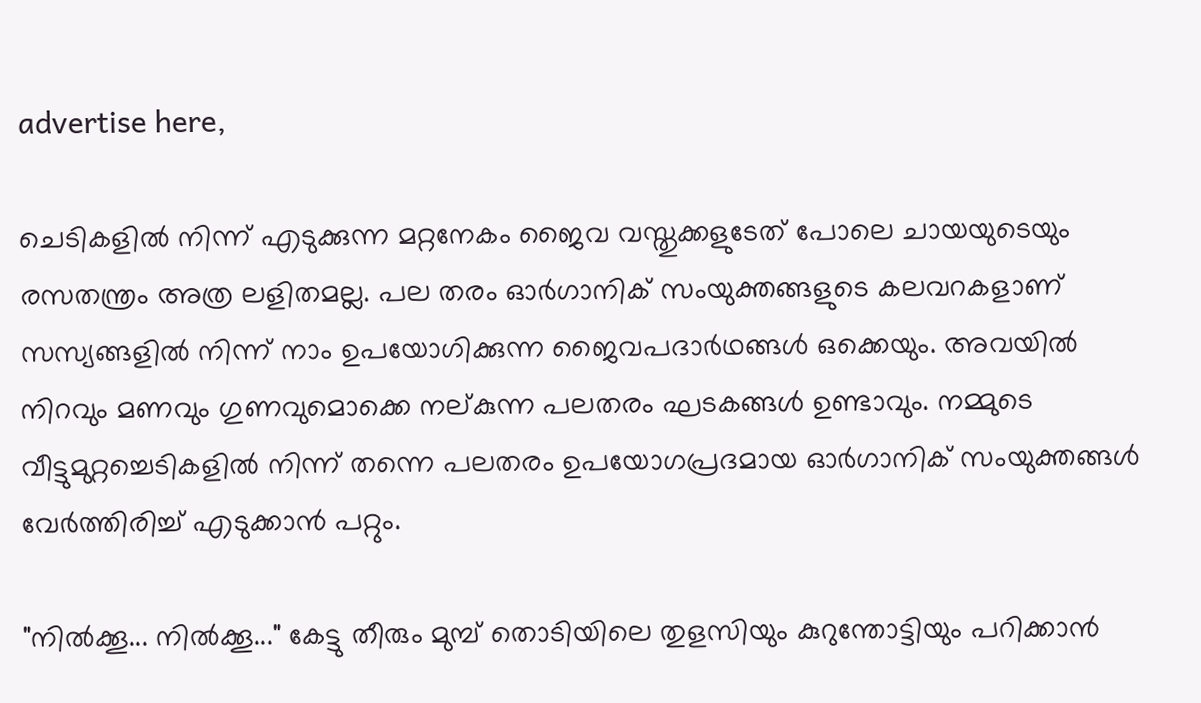advertise here,

ചെടികളിൽ നിന്ന് എടുക്കുന്ന മറ്റനേകം ജൈവ വസ്തുക്കളുടേത് പോലെ ചായയുടെയും രസതന്ത്രം അത്ര ലളിതമല്ല. പല തരം ഓർഗാനിക് സംയുക്തങ്ങളുടെ കലവറകളാണ് സസ്യങ്ങളിൽ നിന്ന് നാം ഉപയോഗിക്കുന്ന ജൈവപദാർഥങ്ങൾ ഒക്കെയും. അവയിൽ നിറവും മണവും ഗുണവുമൊക്കെ നല്കുന്ന പലതരം ഘടകങ്ങൾ ഉണ്ടാവും. നമ്മുടെ വീട്ടുമുറ്റച്ചെടികളിൽ നിന്ന് തന്നെ പലതരം ഉപയോഗപ്രദമായ ഓർഗാനിക് സംയുക്തങ്ങൾ വേർത്തിരിച്ച് എടുക്കാൻ പറ്റും.

"നിൽക്കൂ... നിൽക്കൂ..." കേട്ടു തീരും മുമ്പ് തൊടിയിലെ തുളസിയും കുറുന്തോട്ടിയും പറിക്കാൻ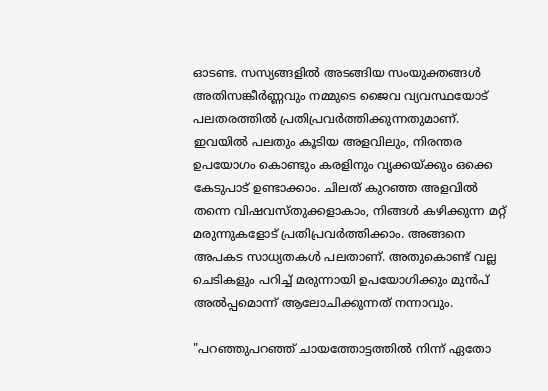ഓടണ്ട. സസ്യങ്ങളിൽ അടങ്ങിയ സംയുക്തങ്ങൾ അതിസങ്കീർണ്ണവും നമ്മുടെ ജൈവ വ്യവസ്ഥയോട് പലതരത്തിൽ പ്രതിപ്രവർത്തിക്കുന്നതുമാണ്. ഇവയിൽ പലതും കൂടിയ അളവിലും, നിരന്തര ഉപയോഗം കൊണ്ടും കരളിനും വൃക്കയ്ക്കും ഒക്കെ കേടുപാട് ഉണ്ടാക്കാം. ചിലത് കുറഞ്ഞ അളവിൽ തന്നെ വിഷവസ്തുക്കളാകാം, നിങ്ങൾ കഴിക്കുന്ന മറ്റ് മരുന്നുകളോട് പ്രതിപ്രവർത്തിക്കാം. അങ്ങനെ അപകട സാധ്യതകൾ പലതാണ്. അതുകൊണ്ട് വല്ല ചെടികളും പറിച്ച് മരുന്നായി ഉപയോഗിക്കും മുൻപ് അൽപ്പമൊന്ന് ആലോചിക്കുന്നത് നന്നാവും.

"പറഞ്ഞുപറഞ്ഞ് ചായത്തോട്ടത്തിൽ നിന്ന് ഏതോ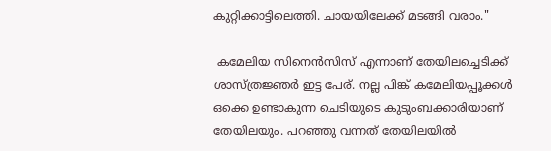കുറ്റിക്കാട്ടിലെത്തി. ചായയിലേക്ക് മടങ്ങി വരാം."

 കമേലിയ സിനെൻസിസ് എന്നാണ് തേയിലച്ചെടിക്ക് ശാസ്ത്രജ്ഞർ ഇട്ട പേര്. നല്ല പിങ്ക് കമേലിയപ്പൂക്കൾ ഒക്കെ ഉണ്ടാകുന്ന ചെടിയുടെ കുടുംബക്കാരിയാണ് തേയിലയും. പറഞ്ഞു വന്നത് തേയിലയിൽ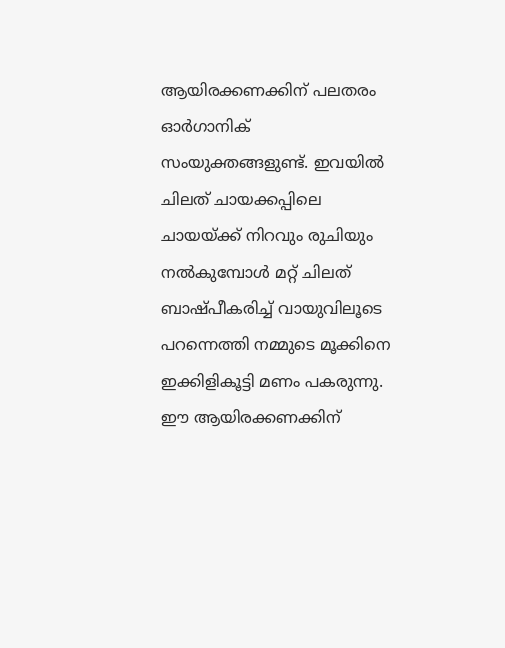ആയിരക്കണക്കിന് പലതരം ഓർഗാനിക് സംയുക്തങ്ങളുണ്ട്. ഇവയിൽ ചിലത് ചായക്കപ്പിലെ ചായയ്ക്ക് നിറവും രുചിയും നൽകുമ്പോൾ മറ്റ് ചിലത് ബാഷ്പീകരിച്ച് വായുവിലൂടെ പറന്നെത്തി നമ്മുടെ മൂക്കിനെ ഇക്കിളികൂട്ടി മണം പകരുന്നു. ഈ ആയിരക്കണക്കിന്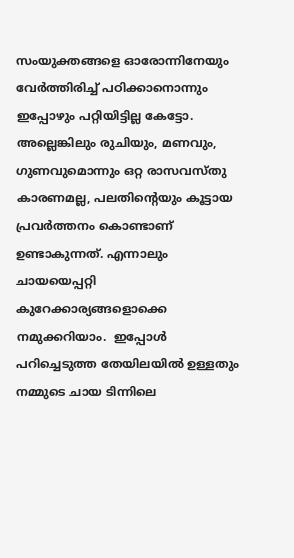സംയുക്തങ്ങളെ ഓരോന്നിനേയും വേർത്തിരിച്ച് പഠിക്കാനൊന്നും ഇപ്പോഴും പറ്റിയിട്ടില്ല കേട്ടോ. അല്ലെങ്കിലും രുചിയും, മണവും, ഗുണവുമൊന്നും ഒറ്റ രാസവസ്തു കാരണമല്ല, പലതിന്റെയും കൂട്ടായ പ്രവർത്തനം കൊണ്ടാണ് ഉണ്ടാകുന്നത്. എന്നാലും ചായയെപ്പറ്റി കുറേക്കാര്യങ്ങളൊക്കെ നമുക്കറിയാം.  ഇപ്പോൾ പറിച്ചെടുത്ത തേയിലയിൽ ഉള്ളതും നമ്മുടെ ചായ ടിന്നിലെ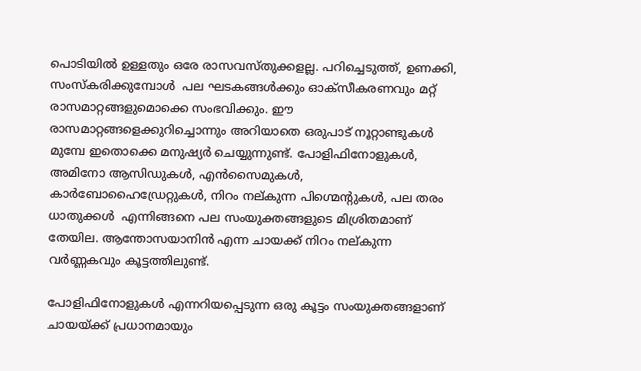പൊടിയിൽ ഉള്ളതും ഒരേ രാസവസ്തുക്കളല്ല. പറിച്ചെടുത്ത്, ഉണക്കി, സംസ്കരിക്കുമ്പോൾ  പല ഘടകങ്ങൾക്കും ഓക്സീകരണവും മറ്റ് രാസമാറ്റങ്ങളുമൊക്കെ സംഭവിക്കും. ഈ രാസമാറ്റങ്ങളെക്കുറിച്ചൊന്നും അറിയാതെ ഒരുപാട് നൂറ്റാണ്ടുകൾ മുമ്പേ ഇതൊക്കെ മനുഷ്യർ ചെയ്യുന്നുണ്ട്. പോളിഫിനോളുകൾ, അമിനോ ആസിഡുകൾ, എൻസൈമുകൾ, കാർബോഹൈഡ്രേറ്റുകൾ, നിറം നല്കുന്ന പിഗ്മെന്റുകൾ, പല തരം ധാതുക്കൾ  എന്നിങ്ങനെ പല സംയുക്തങ്ങളുടെ മിശ്രിതമാണ് തേയില. ആന്തോസയാനിൻ എന്ന ചായക്ക് നിറം നല്കുന്ന വർണ്ണകവും കൂട്ടത്തിലുണ്ട്.

പോളിഫിനോളുകൾ എന്നറിയപ്പെടുന്ന ഒരു കൂട്ടം സംയുക്തങ്ങളാണ് ചായയ്ക്ക് പ്രധാനമായും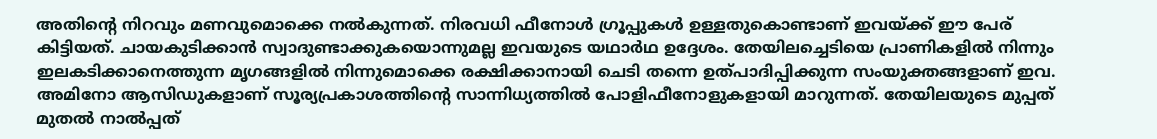അതിന്റെ നിറവും മണവുമൊക്കെ നൽകുന്നത്. നിരവധി ഫീനോൾ ഗ്രൂപ്പുകൾ ഉള്ളതുകൊണ്ടാണ് ഇവയ്ക്ക് ഈ പേര് കിട്ടിയത്. ചായകുടിക്കാൻ സ്വാദുണ്ടാക്കുകയൊന്നുമല്ല ഇവയുടെ യഥാർഥ ഉദ്ദേശം. തേയിലച്ചെടിയെ പ്രാണികളിൽ നിന്നും ഇലകടിക്കാനെത്തുന്ന മൃഗങ്ങളിൽ നിന്നുമൊക്കെ രക്ഷിക്കാനായി ചെടി തന്നെ ഉത്പാദിപ്പിക്കുന്ന സംയുക്തങ്ങളാണ് ഇവ. അമിനോ ആസിഡുകളാണ് സൂര്യപ്രകാശത്തിന്റെ സാന്നിധ്യത്തിൽ പോളിഫീനോളുകളായി മാറുന്നത്. തേയിലയുടെ മുപ്പത് മുതൽ നാൽപ്പത്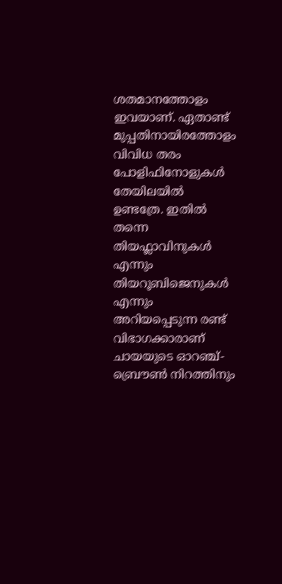ശതമാനത്തോളം ഇവയാണ്. ഏതാണ്ട് മുപ്പതിനായിരത്തോളം വിവിധ തരം പോളിഫിനോളുകൾ തേയിലയിൽ ഉണ്ടത്രേ. ഇതിൽ തന്നെ തിയഫ്ലാവിനുകൾ എന്നും തിയറൂബിജെനുകൾ എന്നും അറിയപ്പെടുന്ന രണ്ട് വിഭാഗക്കാരാണ് ചായയുടെ ഓറഞ്ച്-ബ്രൌൺ നിറത്തിനും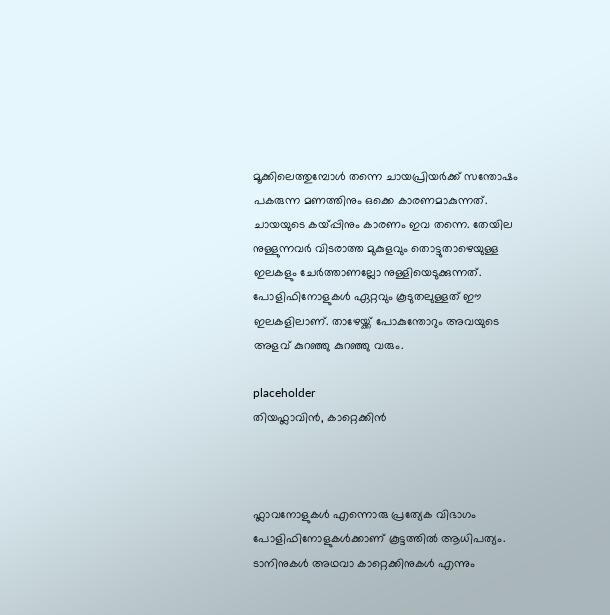മൂക്കിലെത്തുമ്പോൾ തന്നെ ചായപ്രിയർക്ക് സന്തോഷം പകരുന്ന മണത്തിനും ഒക്കെ കാരണമാകുന്നത്. ചായയുടെ കയ്പ്പിനും കാരണം ഇവ തന്നെ. തേയില നുള്ളുന്നവർ വിടരാത്ത മുകുളവും തൊട്ടുതാഴെയുള്ള ഇലകളും ചേർത്താണല്ലോ നുള്ളിയെടുക്കുന്നത്. പോളിഫിനോളുകൾ ഏറ്റവും കൂടുതലുള്ളത് ഈ ഇലകളിലാണ്. താഴേയ്ക്ക് പോകുന്തോറും അവയുടെ അളവ് കുറഞ്ഞു കുറഞ്ഞു വരും.

placeholder
തിയഫ്ലാവിൻ, കാറ്റെക്കിൻ



ഫ്ലാവനോളുകൾ എന്നൊരു പ്രത്യേക വിഭാഗം പോളിഫിനോളുകൾക്കാണ് കൂട്ടത്തിൽ ആധിപത്യം. ടാനിനുകൾ അഥവാ കാറ്റെക്കിനുകൾ എന്നും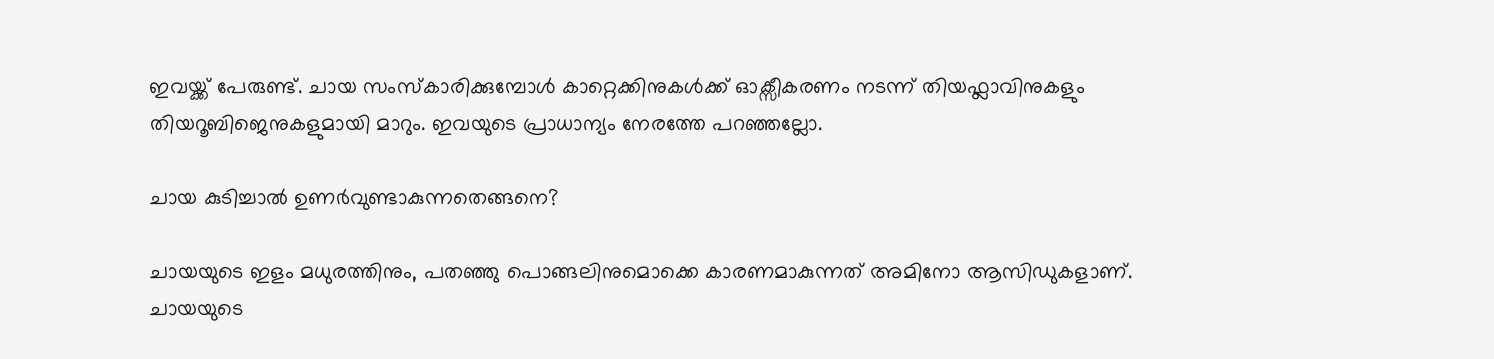ഇവയ്ക്ക് പേരുണ്ട്. ചായ സംസ്കാരിക്കുമ്പോൾ കാറ്റെക്കിനുകൾക്ക് ഓക്സീകരണം നടന്ന് തിയഫ്ലാവിനുകളും തിയറൂബിജെനുകളുമായി മാറും. ഇവയുടെ പ്രാധാന്യം നേരത്തേ പറഞ്ഞല്ലോ.

ചായ കുടിച്ചാൽ ഉണർവുണ്ടാകുന്നതെങ്ങനെ?

ചായയുടെ ഇളം മധുരത്തിനും, പതഞ്ഞു പൊങ്ങലിനുമൊക്കെ കാരണമാകുന്നത് അമിനോ ആസിഡുകളാണ്. ചായയുടെ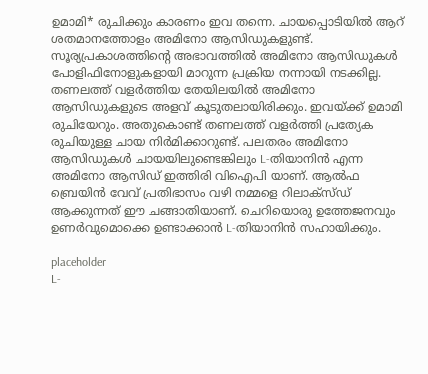ഉമാമി* രുചിക്കും കാരണം ഇവ തന്നെ. ചായപ്പൊടിയിൽ ആറ് ശതമാനത്തോളം അമിനോ ആസിഡുകളുണ്ട്. സൂര്യപ്രകാശത്തിന്റെ അഭാവത്തിൽ അമിനോ ആസിഡുകൾ പോളിഫിനോളുകളായി മാറുന്ന പ്രക്രിയ നന്നായി നടക്കില്ല. തണലത്ത് വളർത്തിയ തേയിലയിൽ അമിനോ ആസിഡുകളുടെ അളവ് കൂടുതലായിരിക്കും. ഇവയ്ക്ക് ഉമാമി രുചിയേറും. അതുകൊണ്ട് തണലത്ത് വളർത്തി പ്രത്യേക രുചിയുള്ള ചായ നിർമിക്കാറുണ്ട്. പലതരം അമിനോ ആസിഡുകൾ ചായയിലുണ്ടെങ്കിലും L-തിയാനിൻ എന്ന അമിനോ ആസിഡ് ഇത്തിരി വിഐപി യാണ്. ആൽഫ ബ്രെയിൻ വേവ് പ്രതിഭാസം വഴി നമ്മളെ റിലാക്സ്ഡ് ആക്കുന്നത് ഈ ചങ്ങാതിയാണ്. ചെറിയൊരു ഉത്തേജനവും ഉണർവുമൊക്കെ ഉണ്ടാക്കാൻ L-തിയാനിൻ സഹായിക്കും.

placeholder
L-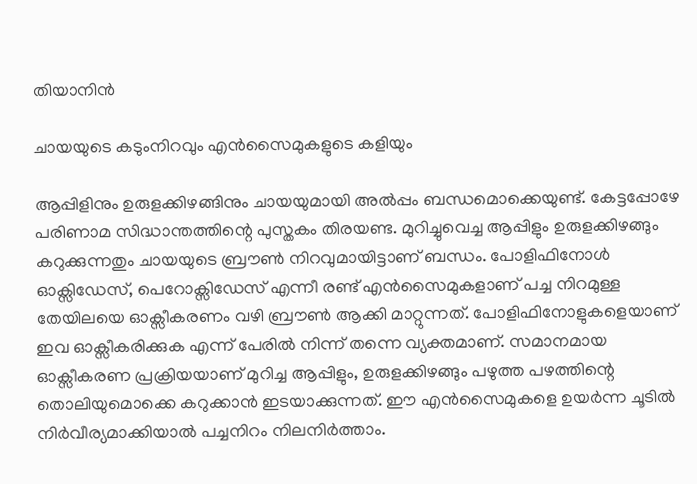തിയാനിൻ

ചായയുടെ കടുംനിറവും എൻസൈമുകളുടെ കളിയും

ആപ്പിളിനും ഉരുളക്കിഴങ്ങിനും ചായയുമായി അൽപ്പം ബന്ധമൊക്കെയുണ്ട്. കേട്ടപ്പോഴേ പരിണാമ സിദ്ധാന്തത്തിന്റെ പുസ്തകം തിരയണ്ട. മുറിച്ചുവെച്ച ആപ്പിളും ഉരുളക്കിഴങ്ങും കറുക്കുന്നതും ചായയുടെ ബ്രൗൺ നിറവുമായിട്ടാണ് ബന്ധം. പോളിഫിനോൾ ഓക്സിഡേസ്, പെറോക്സിഡേസ് എന്നീ രണ്ട് എൻസൈമുകളാണ് പച്ച നിറമുള്ള തേയിലയെ ഓക്സീകരണം വഴി ബ്രൗൺ ആക്കി മാറ്റുന്നത്. പോളിഫിനോളുകളെയാണ് ഇവ ഓക്സീകരിക്കുക എന്ന് പേരിൽ നിന്ന് തന്നെ വ്യക്തമാണ്. സമാനമായ ഓക്സീകരണ പ്രക്രിയയാണ് മുറിച്ച ആപ്പിളും, ഉരുളക്കിഴങ്ങും പഴുത്ത പഴത്തിന്റെ തൊലിയുമൊക്കെ കറുക്കാൻ ഇടയാക്കുന്നത്. ഈ എൻസൈമുകളെ ഉയർന്ന ചൂടിൽ നിർവീര്യമാക്കിയാൽ പച്ചനിറം നിലനിർത്താം.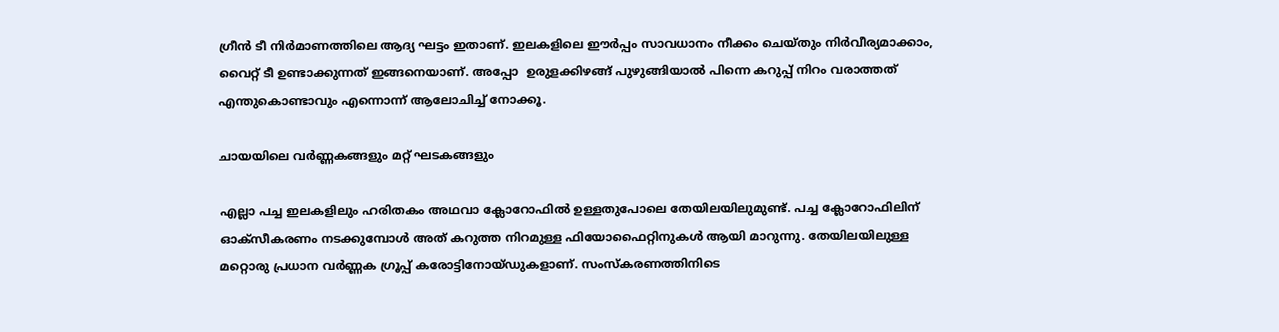ഗ്രീൻ ടീ നിർമാണത്തിലെ ആദ്യ ഘട്ടം ഇതാണ്. ഇലകളിലെ ഈർപ്പം സാവധാനം നീക്കം ചെയ്തും നിർവീര്യമാക്കാം, വൈറ്റ് ടീ ഉണ്ടാക്കുന്നത് ഇങ്ങനെയാണ്. അപ്പോ  ഉരുളക്കിഴങ്ങ് പുഴുങ്ങിയാൽ പിന്നെ കറുപ്പ് നിറം വരാത്തത് എന്തുകൊണ്ടാവും എന്നൊന്ന് ആലോചിച്ച് നോക്കൂ.

ചായയിലെ വർണ്ണകങ്ങളും മറ്റ് ഘടകങ്ങളും

എല്ലാ പച്ച ഇലകളിലും ഹരിതകം അഥവാ ക്ലോറോഫിൽ ഉള്ളതുപോലെ തേയിലയിലുമുണ്ട്. പച്ച ക്ലോറോഫിലിന് ഓക്സീകരണം നടക്കുമ്പോൾ അത് കറുത്ത നിറമുള്ള ഫിയോഫൈറ്റിനുകൾ ആയി മാറുന്നു. തേയിലയിലുള്ള മറ്റൊരു പ്രധാന വർണ്ണക ഗ്രൂപ്പ് കരോട്ടിനോയ്ഡുകളാണ്. സംസ്കരണത്തിനിടെ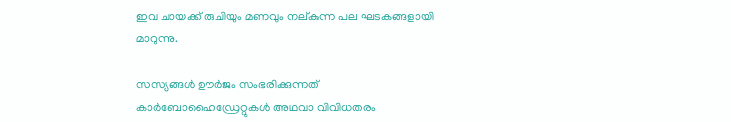ഇവ ചായക്ക് രുചിയും മണവും നല്കുന്ന പല ഘടകങ്ങളായി മാറുന്നു.

സസ്യങ്ങൾ ഊർജം സംഭരിക്കുന്നത് കാർബോഹൈഡ്രേറ്റുകൾ അഥവാ വിവിധതരം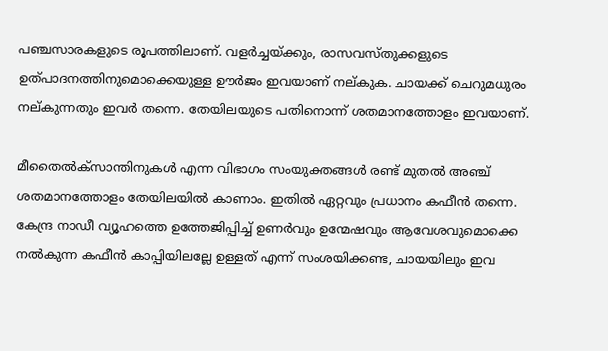പഞ്ചസാരകളുടെ രൂപത്തിലാണ്. വളർച്ചയ്ക്കും, രാസവസ്തുക്കളുടെ ഉത്പാദനത്തിനുമൊക്കെയുള്ള ഊർജം ഇവയാണ് നല്കുക. ചായക്ക് ചെറുമധുരം നല്കുന്നതും ഇവർ തന്നെ. തേയിലയുടെ പതിനൊന്ന് ശതമാനത്തോളം ഇവയാണ്.

മീതൈൽക്സാന്തിനുകൾ എന്ന വിഭാഗം സംയുക്തങ്ങൾ രണ്ട് മുതൽ അഞ്ച് ശതമാനത്തോളം തേയിലയിൽ കാണാം. ഇതിൽ ഏറ്റവും പ്രധാനം കഫീൻ തന്നെ. കേന്ദ്ര നാഡീ വ്യൂഹത്തെ ഉത്തേജിപ്പിച്ച് ഉണർവും ഉന്മേഷവും ആവേശവുമൊക്കെ നൽകുന്ന കഫീൻ കാപ്പിയിലല്ലേ ഉള്ളത് എന്ന് സംശയിക്കണ്ട, ചായയിലും ഇവ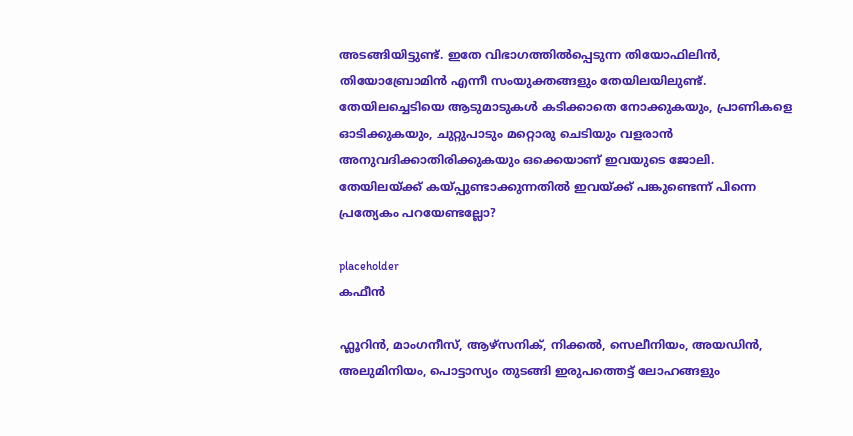അടങ്ങിയിട്ടുണ്ട്. ഇതേ വിഭാഗത്തിൽപ്പെടുന്ന തിയോഫിലിൻ, തിയോബ്രോമിൻ എന്നീ സംയുക്തങ്ങളും തേയിലയിലുണ്ട്. തേയിലച്ചെടിയെ ആടുമാടുകൾ കടിക്കാതെ നോക്കുകയും, പ്രാണികളെ ഓടിക്കുകയും, ചുറ്റുപാടും മറ്റൊരു ചെടിയും വളരാൻ അനുവദിക്കാതിരിക്കുകയും ഒക്കെയാണ് ഇവയുടെ ജോലി. തേയിലയ്ക്ക് കയ്പ്പുണ്ടാക്കുന്നതിൽ ഇവയ്ക്ക് പങ്കുണ്ടെന്ന് പിന്നെ പ്രത്യേകം പറയേണ്ടല്ലോ?

placeholder
കഫീൻ

ഫ്ലൂറിൻ, മാംഗനീസ്, ആഴ്സനിക്, നിക്കൽ, സെലീനിയം, അയഡിൻ, അലുമിനിയം, പൊട്ടാസ്യം തുടങ്ങി ഇരുപത്തെട്ട് ലോഹങ്ങളും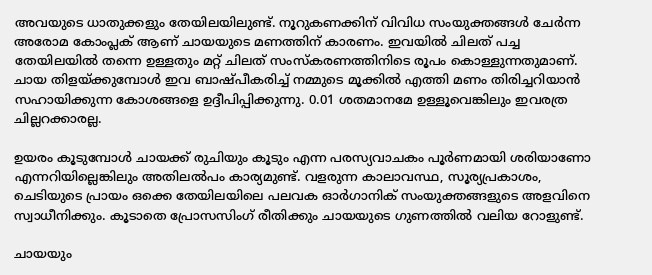അവയുടെ ധാതുക്കളും തേയിലയിലുണ്ട്. നൂറുകണക്കിന് വിവിധ സംയുക്തങ്ങൾ ചേർന്ന അരോമ കോംപ്ലക് ആണ് ചായയുടെ മണത്തിന് കാരണം. ഇവയിൽ ചിലത് പച്ച തേയിലയിൽ തന്നെ ഉള്ളതും മറ്റ് ചിലത് സംസ്കരണത്തിനിടെ രൂപം കൊള്ളുന്നതുമാണ്. ചായ തിളയ്ക്കുമ്പോൾ ഇവ ബാഷ്പീകരിച്ച് നമ്മുടെ മൂക്കിൽ എത്തി മണം തിരിച്ചറിയാൻ സഹായിക്കുന്ന കോശങ്ങളെ ഉദ്ദീപിപ്പിക്കുന്നു. 0.01 ശതമാനമേ ഉള്ളൂവെങ്കിലും ഇവരത്ര ചില്ലറക്കാരല്ല.

ഉയരം കൂടുമ്പോൾ ചായക്ക് രുചിയും കൂടും എന്ന പരസ്യവാചകം പൂർണമായി ശരിയാണോ എന്നറിയില്ലെങ്കിലും അതിലൽപം കാര്യമുണ്ട്. വളരുന്ന കാലാവസ്ഥ, സൂര്യപ്രകാശം, ചെടിയുടെ പ്രായം ഒക്കെ തേയിലയിലെ പലവക ഓർഗാനിക് സംയുക്തങ്ങളുടെ അളവിനെ സ്വാധീനിക്കും. കൂടാതെ പ്രോസസിംഗ് രീതിക്കും ചായയുടെ ഗുണത്തിൽ വലിയ റോളുണ്ട്.

ചായയും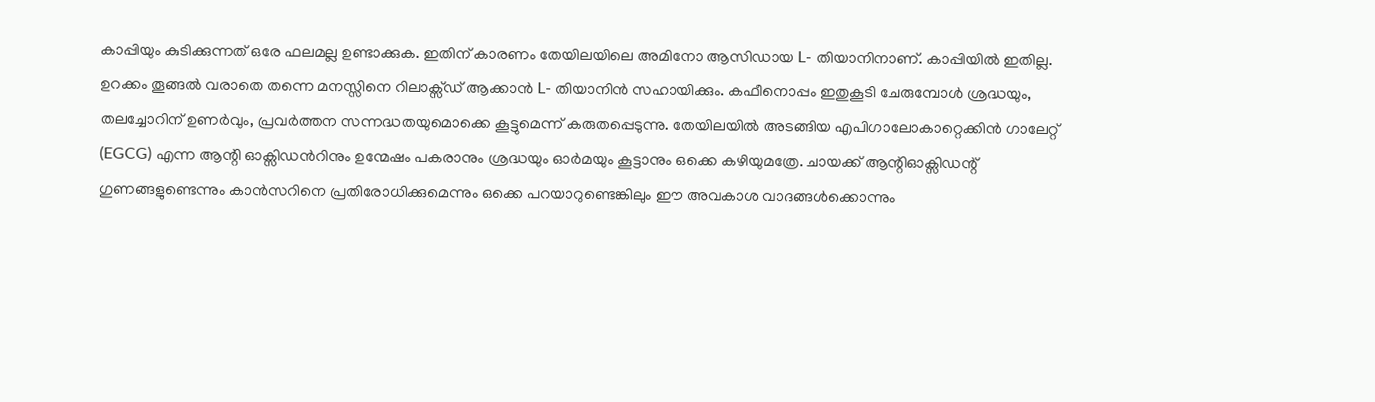കാപ്പിയും കുടിക്കുന്നത് ഒരേ ഫലമല്ല ഉണ്ടാക്കുക. ഇതിന് കാരണം തേയിലയിലെ അമിനോ ആസിഡായ L- തിയാനിനാണ്. കാപ്പിയിൽ ഇതില്ല. ഉറക്കം തൂങ്ങൽ വരാതെ തന്നെ മനസ്സിനെ റിലാക്സ്ഡ് ആക്കാൻ L- തിയാനിൻ സഹായിക്കും. കഫീനൊപ്പം ഇതുകൂടി ചേരുമ്പോൾ ശ്രദ്ധയും, തലച്ചോറിന് ഉണർവും, പ്രവർത്തന സന്നദ്ധതയുമൊക്കെ കൂട്ടുമെന്ന് കരുതപ്പെടുന്നു. തേയിലയിൽ അടങ്ങിയ എപിഗാലോകാറ്റെക്കിൻ ഗാലേറ്റ് (EGCG) എന്ന ആന്റി ഓക്സിഡൻറിനും ഉന്മേഷം പകരാനും ശ്രദ്ധയും ഓർമയും കൂട്ടാനും ഒക്കെ കഴിയുമത്രേ. ചായക്ക് ആന്റിഓക്സിഡന്റ് ഗുണങ്ങളുണ്ടെന്നും കാൻസറിനെ പ്രതിരോധിക്കുമെന്നും ഒക്കെ പറയാറുണ്ടെങ്കിലും ഈ അവകാശ വാദങ്ങൾക്കൊന്നും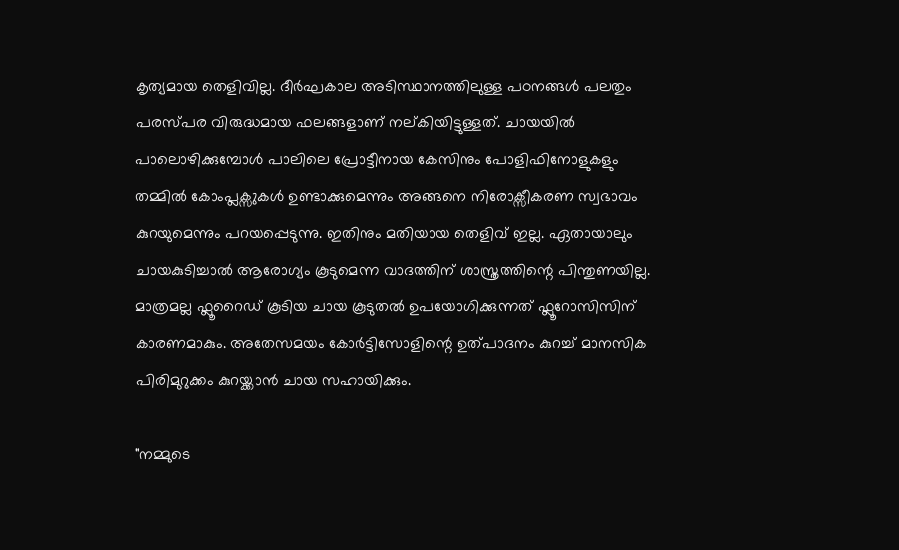കൃത്യമായ തെളിവില്ല. ദീർഘകാല അടിസ്ഥാനത്തിലുള്ള പഠനങ്ങൾ പലതും പരസ്പര വിരുദ്ധമായ ഫലങ്ങളാണ് നല്കിയിട്ടുള്ളത്. ചായയിൽ പാലൊഴിക്കുമ്പോൾ പാലിലെ പ്രോട്ടീനായ കേസിനും പോളിഫിനോളുകളും തമ്മിൽ കോംപ്ലക്സുകൾ ഉണ്ടാക്കുമെന്നും അങ്ങനെ നിരോക്സീകരണ സ്വഭാവം കുറയുമെന്നും പറയപ്പെടുന്നു. ഇതിനും മതിയായ തെളിവ് ഇല്ല. ഏതായാലും ചായകുടിച്ചാൽ ആരോഗ്യം കൂടുമെന്ന വാദത്തിന് ശാസ്ത്രത്തിന്റെ പിന്തുണയില്ല. മാത്രമല്ല ഫ്ലൂറൈഡ് കൂടിയ ചായ കൂടുതൽ ഉപയോഗിക്കുന്നത് ഫ്ലൂറോസിസിന് കാരണമാകും. അതേസമയം കോർട്ടിസോളിന്റെ ഉത്പാദനം കുറച്ച് മാനസിക പിരിമുറുക്കം കുറയ്ക്കാൻ ചായ സഹായിക്കും.

"നമ്മുടെ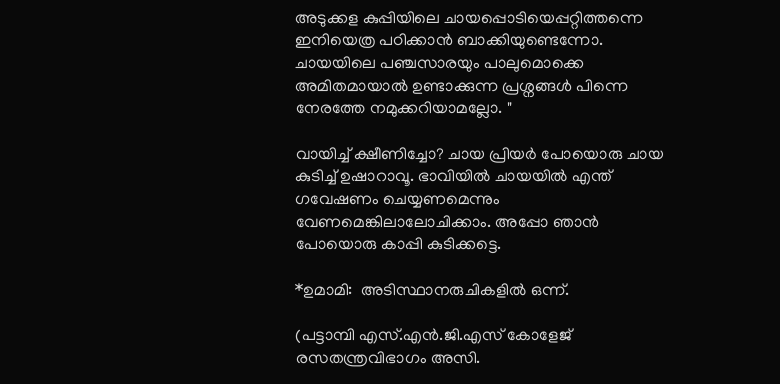അടുക്കള കുപ്പിയിലെ ചായപ്പൊടിയെപ്പറ്റിത്തന്നെ ഇനിയെത്ര പഠിക്കാൻ ബാക്കിയുണ്ടെന്നോ.  ചായയിലെ പഞ്ചസാരയും പാലുമൊക്കെ അമിതമായാൽ ഉണ്ടാക്കുന്ന പ്രശ്നങ്ങൾ പിന്നെ നേരത്തേ നമുക്കറിയാമല്ലോ. "

വായിച്ച് ക്ഷീണിച്ചോ? ചായ പ്രിയർ പോയൊരു ചായ കുടിച്ച് ഉഷാറാവൂ. ഭാവിയിൽ ചായയിൽ എന്ത് ഗവേഷണം ചെയ്യണമെന്നും വേണമെങ്കിലാലോചിക്കാം. അപ്പോ ഞാൻ പോയൊരു കാപ്പി കുടിക്കട്ടെ.

*ഉമാമി:  അടിസ്ഥാനരുചികളില്‍ ഒന്ന്.

(പട്ടാമ്പി എസ്.എൻ.ജി.എസ് കോളേജ് രസതന്ത്രവിഭാഗം അസി.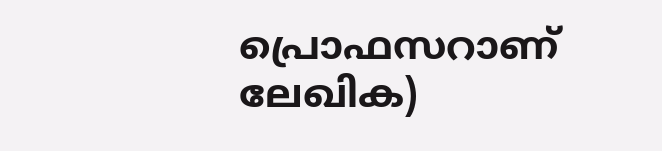പ്രൊഫസറാണ് ലേഖിക)